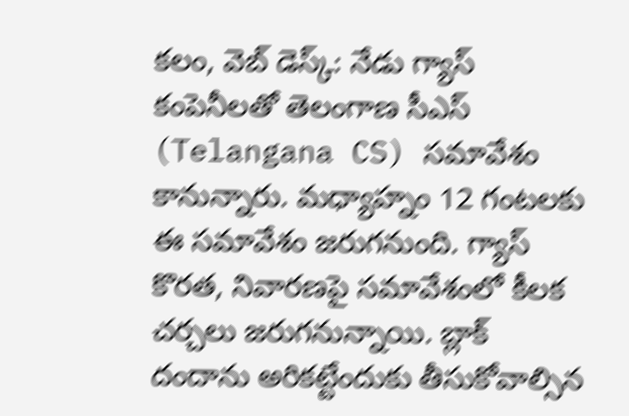కలం, వెబ్ డెస్క్: నేడు గ్యాస్ కంపెనీలతో తెలంగాణ సీఎస్ (Telangana CS) సమావేశం కానున్నారు. మధ్యాహ్నం 12 గంటలకు ఈ సమావేశం జరుగనుంది. గ్యాస్ కొరత, నివారణపై సమావేశంలో కీలక చర్చలు జరుగనున్నాయి. బ్లాక్ దందాను అరికట్టేందుకు తీసుకోవాల్సిన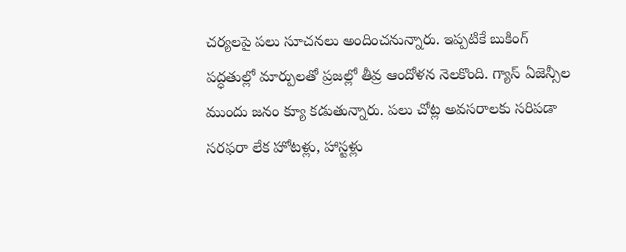చర్యలపై పలు సూచనలు అందించనున్నారు. ఇప్పటికే బుకింగ్ పద్ధతుల్లో మార్పులతో ప్రజల్లో తీవ్ర ఆందోళన నెలకొంది. గ్యాస్ ఏజెన్సీల ముందు జనం క్యూ కడుతున్నారు. పలు చోట్ల అవసరాలకు సరిపడా సరఫరా లేక హోటళ్లు, హాస్టళ్లు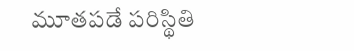మూతపడే పరిస్థితి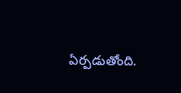ఏర్పడుతోంది.